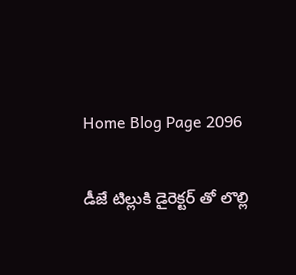Home Blog Page 2096

డీజే టిల్లుకి డైరెక్టర్ తో లొల్లి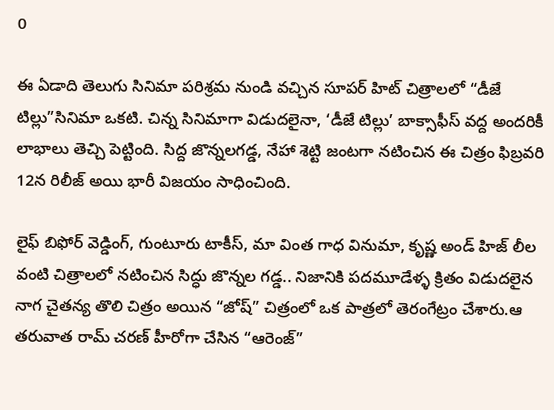0

ఈ ఏడాది తెలుగు సినిమా పరిశ్రమ నుండి వచ్చిన సూపర్ హిట్ చిత్రాలలో “డీజే టిల్లు”సినిమా ఒకటి. చిన్న సినిమాగా విడుదలైనా, ‘డీజే టిల్లు’ బాక్సాఫీస్‌ వద్ద అందరికీ లాభాలు తెచ్చి పెట్టింది. సిద్ద జొన్నలగడ్డ, నేహా శెట్టి జంటగా నటించిన ఈ చిత్రం ఫిబ్రవరి 12న రిలీజ్‌ అయి భారీ విజయం సాధించింది.

లైఫ్‌ బిఫోర్ వెడ్డింగ్‌, గుంటూరు టాకీస్‌, మా వింత గాధ వినుమా, కృష్ణ అండ్‌ హిజ్‌ లీల వంటి చిత్రాలలో నటించిన సిద్ధు జొన్నల గడ్డ.. నిజానికి పదమూడేళ్ళ క్రితం విడుదలైన నాగ చైతన్య తొలి చిత్రం అయిన “జోష్” చిత్రంలో ఒక పాత్రలో తెరంగేట్రం చేశారు.ఆ తరువాత రామ్ చరణ్ హీరోగా చేసిన “ఆరెంజ్”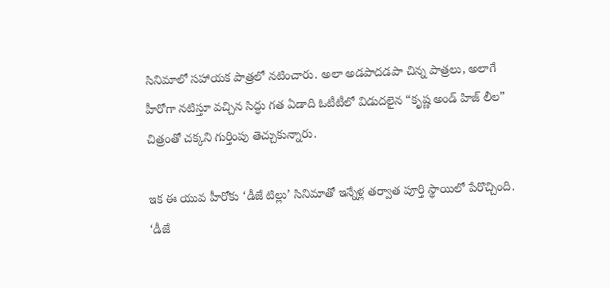సినిమాలో సహాయక పాత్రలో నటించారు. అలా అడపాదడపా చిన్న పాత్రలు, అలాగే హీరోగా నటిస్తూ వచ్చిన సిద్ధు గత ఏడాది ఓటీటీలో విడుదలైన “కృష్ణ అండ్ హిజ్ లీల” చిత్రంతో చక్కని గుర్తింపు తెచ్చుకున్నారు.

ఇక ఈ యువ హీరోకు ‘డీజే టిల్లు’ సినిమాతో ఇన్నేళ్ల తర్వాత పూర్తి స్థాయిలో పేరొచ్చింది. ‘డీజే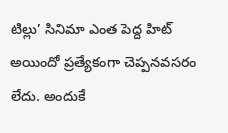టిల్లు’ సినిమా ఎంత పెద్ద హిట్‌ అయిందో ప్రత్యేకంగా చెప్పనవసరం లేదు. అందుకే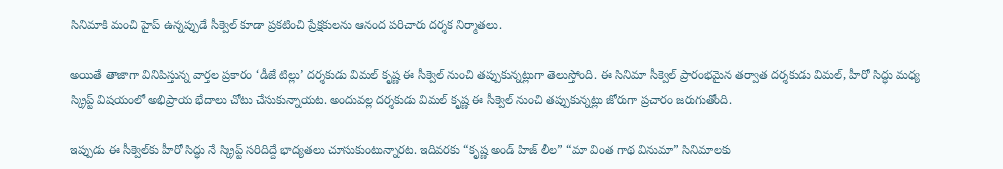సినిమాకి మంచి హైప్ ఉన్నప్పుడే సీక్వెల్‌ కూడా ప్రకటించి ప్రేక్షకులను ఆనంద పరిచారు దర్శక నిర్మాతలు.

అయితే తాజాగా వినిపిస్తున్న వార్తల ప్రకారం ‘డీజే టిల్లు’ దర్శకుడు విమల్‌ కృష్ణ ఈ సీక్వెల్‌ నుంచి తప్పుకున్నట్లుగా తెలుస్తోంది. ఈ సినిమా సీక్వెల్ ‍ప్రారంభమైన తర్వాత దర్శకుడు విమల్, హీరో సిద్ధు మధ్య స్క్రిప్ట్ విషయంలో అభిప్రాయ భేదాలు చోటు చేసుకున్నాయట. అందువల్ల దర్శకుడు విమల్‌ కృష్ణ ఈ సీక్వెల్‌ నుంచి తప్పుకున్నట్లు జోరుగా ప్రచారం జరుగుతోంది.

ఇప్పుడు ఈ సీక్వెల్‌కు హీరో సిద్ధు నే స్క్రిప్ట్ సరిదిద్దే భాద్యతలు చూసుకుంటున్నారట. ఇదివరకు “కృష్ణ అండ్ హిజ్ లీల” “మా వింత గాథ వినుమా” సినిమాలకు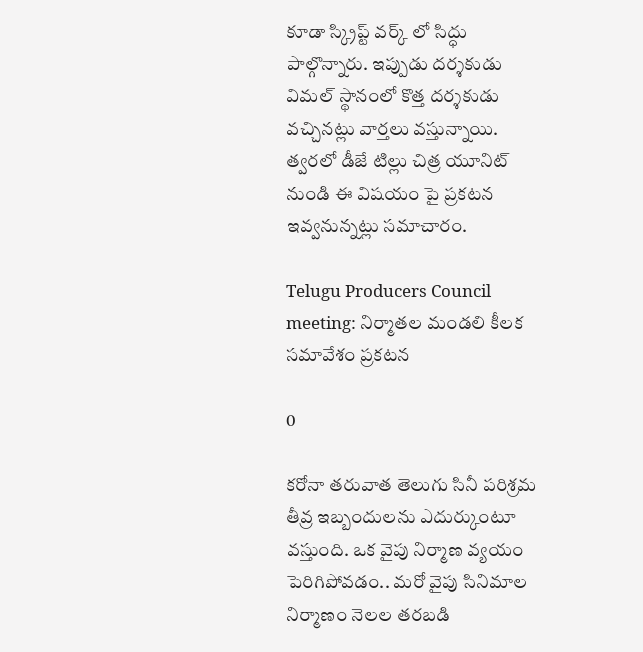కూడా స్క్రిప్ట్ వర్క్ లో సిద్ధు పాల్గొన్నారు. ఇప్పుడు దర్శకుడు విమల్‌ స్థానంలో కొత్త దర్శకుడు వచ్చినట్లు వార్తలు వస్తున్నాయి. త్వరలో డీజే టిల్లు చిత్ర యూనిట్ నుండి ఈ విషయం పై ప్రకటన ఇవ్వనున్నట్లు సమాచారం.

Telugu Producers Council meeting: నిర్మాతల మండలి కీలక సమావేశం ప్రకటన

0

కరోనా తరువాత తెలుగు సినీ పరిశ్రమ తీవ్ర ఇబ్బందులను ఎదుర్కుంటూ వస్తుంది. ఒక వైపు నిర్మాణ వ్యయం పెరిగిపోవడం.. మరో వైపు సినిమాల నిర్మాణం నెలల తరబడి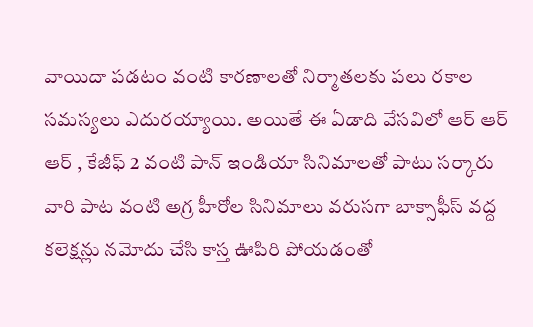వాయిదా పడటం వంటి కారణాలతో నిర్మాతలకు పలు రకాల సమస్యలు ఎదురయ్యాయి. అయితే ఈ ఏడాది వేసవిలో ఆర్ ఆర్ ఆర్ , కేజీఫ్ 2 వంటి పాన్ ఇండియా సినిమాలతో పాటు సర్కారు వారి పాట వంటి అగ్ర హీరోల సినిమాలు వరుసగా బాక్సాఫీస్ వద్ద కలెక్షన్లు నమోదు చేసి కాస్త ఊపిరి పోయడంతో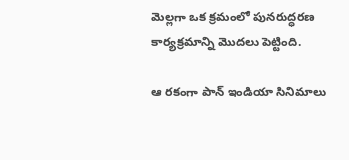మెల్లగా ఒక క్రమంలో పునరుద్ధరణ కార్యక్రమాన్ని మొదలు పెట్టింది.

ఆ రకంగా పాన్ ఇండియా సినిమాలు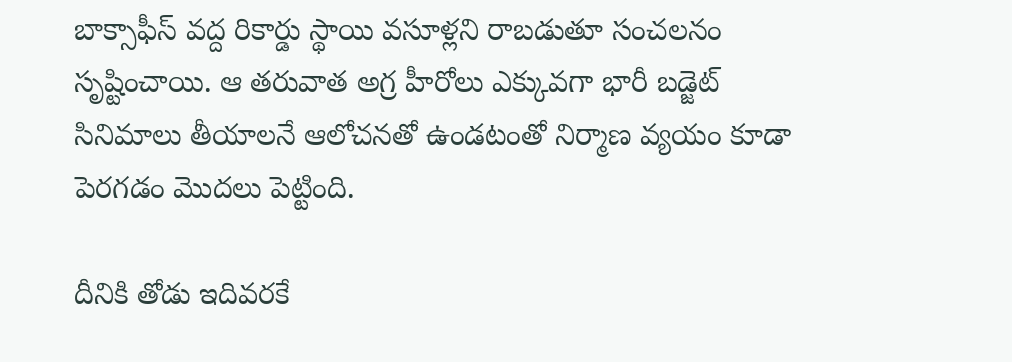బాక్సాఫీస్ వద్ద రికార్డు స్థాయి వసూళ్లని రాబడుతూ సంచలనం సృష్టించాయి. ఆ తరువాత అగ్ర హీరోలు ఎక్కువగా భారీ బడ్జెట్ సినిమాలు తీయాలనే ఆలోచనతో ఉండటంతో నిర్మాణ వ్యయం కూడా పెరగడం మొదలు పెట్టింది.

దీనికి తోడు ఇదివరకే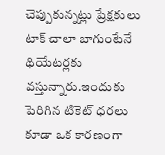చెప్పుకున్నట్లు ప్రేక్షకులు టాక్ చాలా బాగుంటేనే థియేటర్లకు వస్తున్నారు.ఇందుకు పెరిగిన టికెట్ ధరలు కూడా ఒక కారణంగా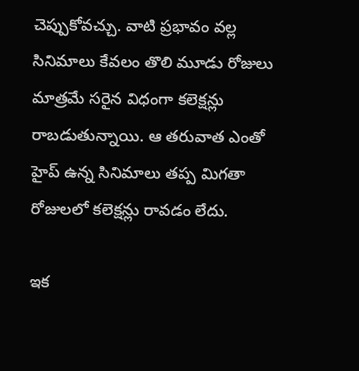చెప్పుకోవచ్చు. వాటి ప్రభావం వల్ల సినిమాలు కేవలం తొలి మూడు రోజులు మాత్రమే సరైన విధంగా కలెక్షన్లు రాబడుతున్నాయి. ఆ తరువాత ఎంతో హైప్ ఉన్న సినిమాలు తప్ప మిగతా రోజులలో కలెక్షన్లు రావడం లేదు.

ఇక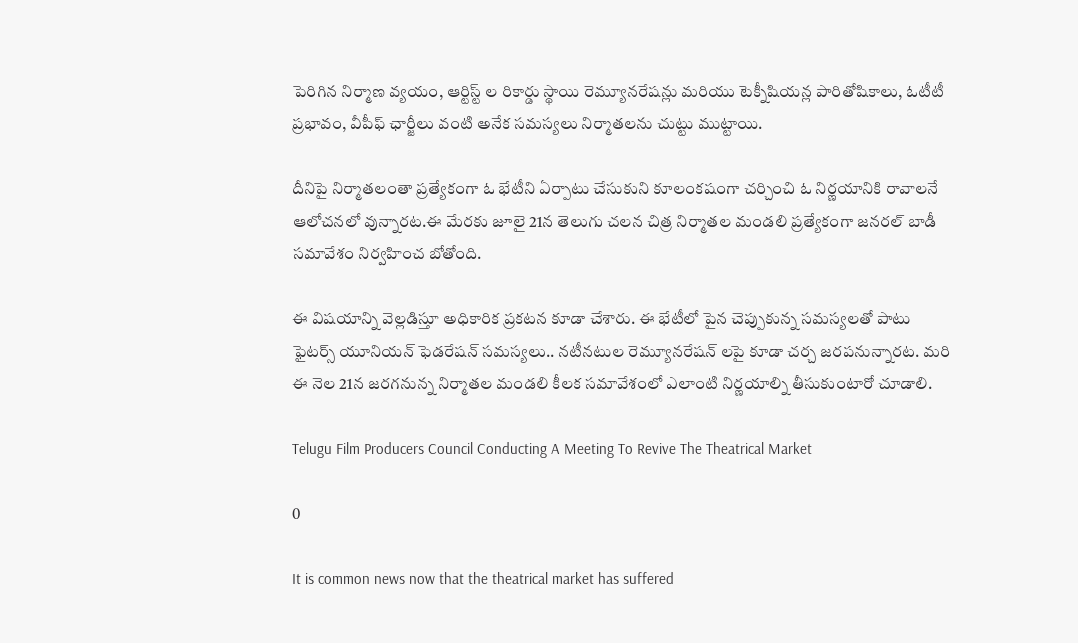పెరిగిన నిర్మాణ వ్యయం, ఆర్టిస్ట్ ల రికార్డు స్థాయి రెమ్యూనరేషన్లు మరియు టెక్నీషియన్ల పారితోషికాలు, ఓటీటీ ప్రభావం, వీపీఫ్ ఛార్జీలు వంటి అనేక సమస్యలు నిర్మాతలను చుట్టు ముట్టాయి.

దీనిపై నిర్మాతలంతా ప్రత్యేకంగా ఓ భేటీని ఏర్పాటు చేసుకుని కూలంకషంగా చర్చించి ఓ నిర్ణయానికి రావాలనే ఆలోచనలో వున్నారట.ఈ మేరకు జూలై 21న తెలుగు చలన చిత్ర నిర్మాతల మండలి ప్రత్యేకంగా జనరల్ బాడీ సమావేశం నిర్వహించ బోతోంది.

ఈ విషయాన్ని వెల్లడిస్తూ అధికారిక ప్రకటన కూడా చేశారు. ఈ భేటీలో పైన చెప్పుకున్న సమస్యలతో పాటు ఫైటర్స్ యూనియన్ ఫెడరేషన్ సమస్యలు.. నటీనటుల రెమ్యూనరేషన్ లపై కూడా చర్చ జరపనున్నారట. మరి ఈ నెల 21న జరగనున్న నిర్మాతల మండలి కీలక సమావేశంలో ఎలాంటి నిర్ణయాల్ని తీసుకుంటారో చూడాలి.

Telugu Film Producers Council Conducting A Meeting To Revive The Theatrical Market

0

It is common news now that the theatrical market has suffered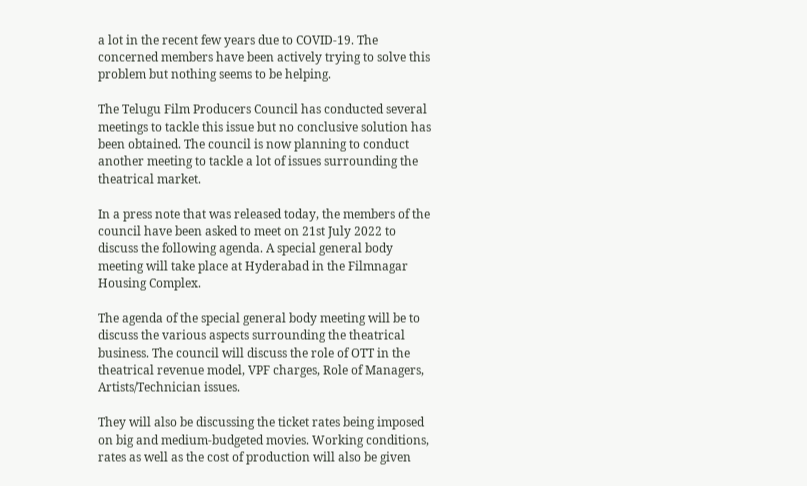a lot in the recent few years due to COVID-19. The concerned members have been actively trying to solve this problem but nothing seems to be helping.

The Telugu Film Producers Council has conducted several meetings to tackle this issue but no conclusive solution has been obtained. The council is now planning to conduct another meeting to tackle a lot of issues surrounding the theatrical market.

In a press note that was released today, the members of the council have been asked to meet on 21st July 2022 to discuss the following agenda. A special general body meeting will take place at Hyderabad in the Filmnagar Housing Complex.

The agenda of the special general body meeting will be to discuss the various aspects surrounding the theatrical business. The council will discuss the role of OTT in the theatrical revenue model, VPF charges, Role of Managers, Artists/Technician issues.

They will also be discussing the ticket rates being imposed on big and medium-budgeted movies. Working conditions, rates as well as the cost of production will also be given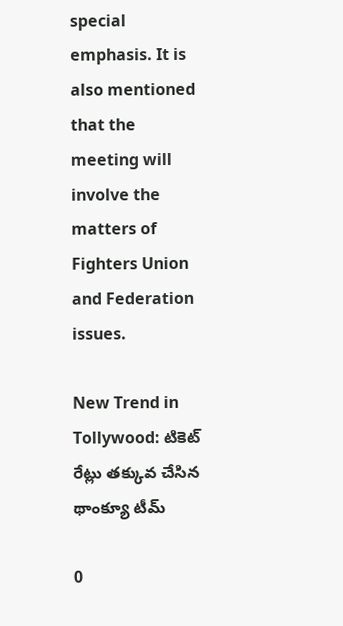special emphasis. It is also mentioned that the meeting will involve the matters of Fighters Union and Federation issues.

New Trend in Tollywood: టికెట్ రేట్లు తక్కువ చేసిన థాంక్యూ టీమ్

0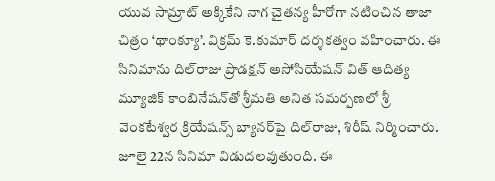యువ సామ్రాట్ అక్కికేని నాగ చైత‌న్య హీరోగా నటించిన తాజా చిత్రం ‘థాంక్యూ’. విక్రమ్ కె.కుమార్ దర్శకత్వం వహించారు. ఈ సినిమాను దిల్‌రాజు ప్రొడ‌క్షన్ అసోసియేష‌న్ విత్ ఆదిత్య మ్యూజిక్ కాంబినేష‌న్‌తో శ్రీమ‌తి అనిత స‌మ‌ర్పణ‌లో శ్రీ వెంక‌టేశ్వర క్రియేష‌న్స్ బ్యాన‌ర్‌పై దిల్‌రాజు, శిరీష్ నిర్మించారు. జూలై 22న సినిమా విడుదలవుతుంది. ఈ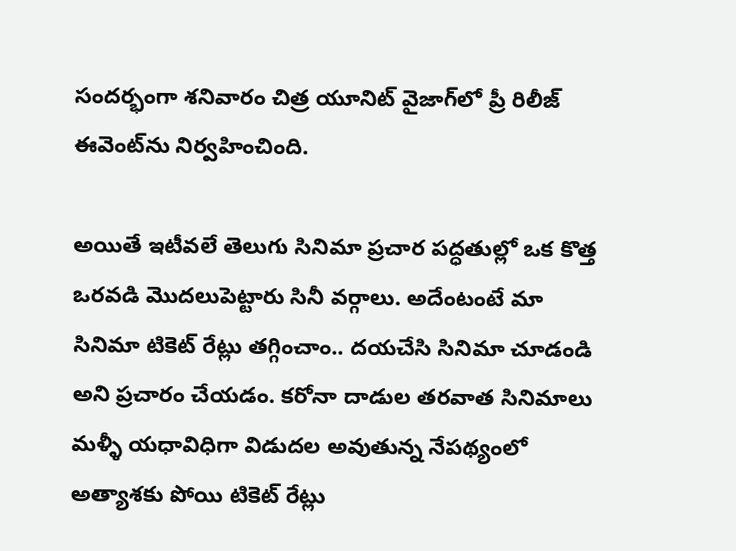సంద‌ర్భంగా శ‌నివారం చిత్ర యూనిట్ వైజాగ్‌లో ప్రీ రిలీజ్ ఈవెంట్‌ను నిర్వహించింది.

అయితే ఇటీవలే తెలుగు సినిమా ప్రచార పద్ధతుల్లో ఒక కొత్త ఒరవడి మొదలుపెట్టారు సినీ వర్గాలు. అదేంటంటే మా సినిమా టికెట్ రేట్లు తగ్గించాం.. దయచేసి సినిమా చూడండి అని ప్రచారం చేయడం. కరోనా దాడుల తరవాత సినిమాలు మళ్ళీ యధావిధిగా విడుదల అవుతున్న నేపథ్యంలో అత్యాశకు పోయి టికెట్ రేట్లు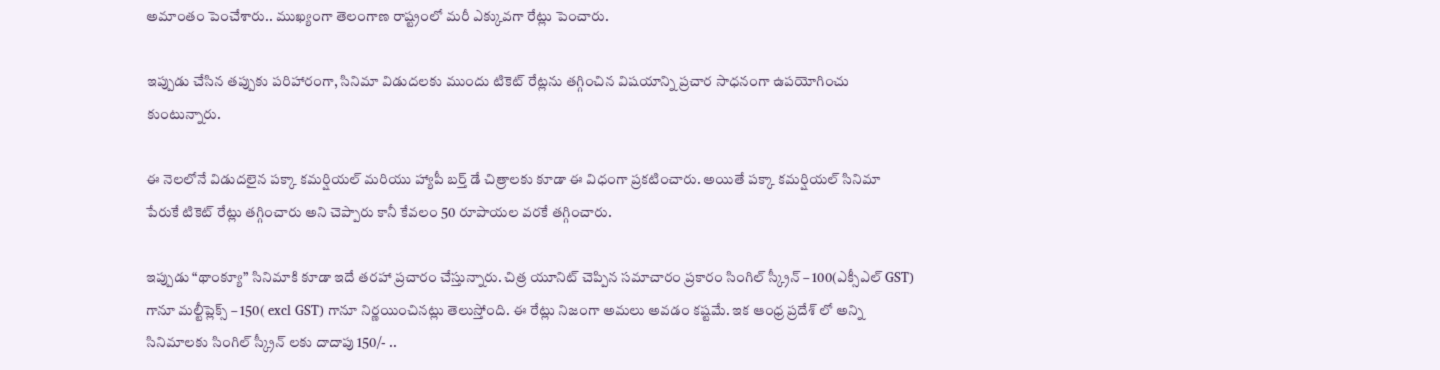అమాంతం పెంచేశారు.. ముఖ్యంగా తెలంగాణ రాష్ట్రంలో మరీ ఎక్కువగా రేట్లు పెంచారు.

ఇప్పుడు చేసిన తప్పుకు పరిహారంగా, సినిమా విడుదలకు ముందు టికెట్ రేట్లను తగ్గించిన విషయాన్ని ప్రచార సాధనంగా ఉపయోగించు కుంటున్నారు.

ఈ నెలలోనే విడుదలైన పక్కా కమర్షియల్ మరియు హ్యాపీ బర్త్ డే చిత్రాలకు కూడా ఈ విధంగా ప్రకటించారు. అయితే పక్కా కమర్షియల్ సినిమా పేరుకే టికెట్ రేట్లు తగ్గించారు అని చెప్పారు కానీ కేవలం 50 రూపాయల వరకే తగ్గించారు.

ఇప్పుడు “థాంక్యూ” సినిమాకి కూడా ఇదే తరహా ప్రచారం చేస్తున్నారు. చిత్ర యూనిట్ చెప్పిన సమాచారం ప్రకారం సింగిల్ స్క్రీన్ – 100(ఎక్సీఎల్ GST) గానూ మల్టీప్లెక్స్ – 150( excl GST) గానూ నిర్ణయించినట్లు తెలుస్తోంది. ఈ రేట్లు నిజంగా అమలు అవడం కష్టమే. ఇక ఆంధ్ర ప్రదేశ్ లో అన్ని సినిమాలకు సింగిల్ స్క్రీన్ లకు దాదాపు 150/- ..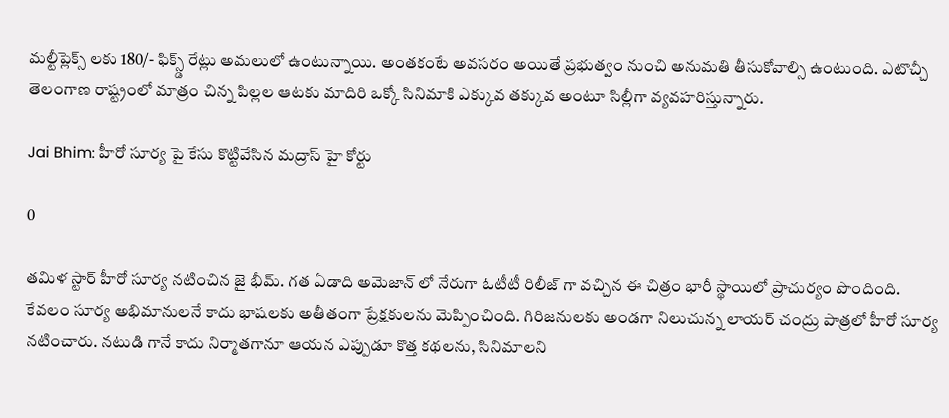మల్టీప్లెక్స్ లకు 180/- ఫిక్స్డ్ రేట్లు అమలులో ఉంటున్నాయి. అంతకంటే అవసరం అయితే ప్రభుత్వం నుంచి అనుమతి తీసుకోవాల్సి ఉంటుంది. ఎటొచ్చీ తెలంగాణ రాష్ట్రంలో మాత్రం చిన్న పిల్లల ఆటకు మాదిరి ఒక్కో సినిమాకి ఎక్కువ తక్కువ అంటూ సిల్లీగా వ్యవహరిస్తున్నారు.

Jai Bhim: హీరో సూర్య పై కేసు కొట్టివేసిన మద్రాస్ హై కోర్టు

0

తమిళ స్టార్ హీరో సూర్య నటించిన జై భీమ్. గత ఏడాది అమెజాన్ లో నేరుగా ఓటీటీ రిలీజ్ గా వచ్చిన ఈ చిత్రం భారీ స్థాయిలో ప్రాచుర్యం పొందింది. కేవలం సూర్య అభిమానులనే కాదు భాషలకు అతీతంగా ప్రేక్షకులను మెప్పించింది. గిరిజ‌నుల‌కు అండ‌గా నిలుచున్న లాయ‌ర్ చంద్రు పాత్ర‌లో హీరో సూర్య న‌టించారు. న‌టుడి గానే కాదు నిర్మాత‌గానూ ఆయ‌న ఎప్పుడూ కొత్త కథలను, సినిమాలని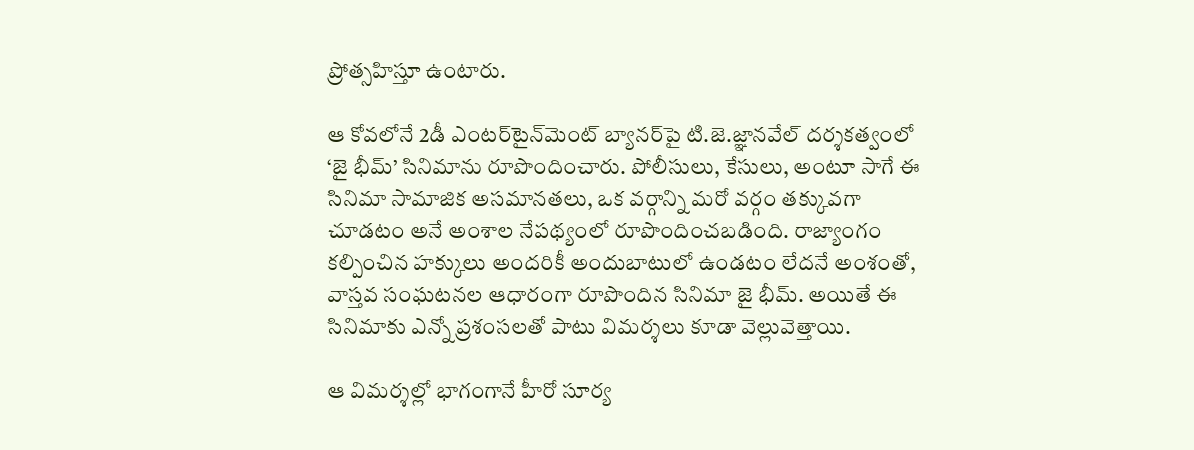ప్రోత్సహిస్తూ ఉంటారు.

ఆ కోవలోనే 2డీ ఎంట‌ర్‌టైన్‌మెంట్ బ్యాన‌ర్‌పై టి.జె.జ్ఞాన‌వేల్ ద‌ర్శ‌క‌త్వంలో ‘జై భీమ్‌’ సినిమాను రూపొందించారు. పోలీసులు, కేసులు, అంటూ సాగే ఈ సినిమా సామాజిక అస‌మాన‌త‌లు, ఒక వ‌ర్గాన్ని మ‌రో వ‌ర్గం త‌క్కువ‌గా చూడటం అనే అంశాల నేపథ్యంలో రూపొందించబడింది. రాజ్యాంగం కల్పించిన హ‌క్కులు అంద‌రికీ అందుబాటులో ఉండ‌టం లేదనే అంశంతో, వాస్తవ సంఘటనల ఆధారంగా రూపొందిన సినిమా జై భీమ్. అయితే ఈ సినిమాకు ఎన్నో ప్రశంసలతో పాటు విమర్శలు కూడా వెల్లువెత్తాయి.

ఆ విమర్శల్లో భాగంగానే హీరో సూర్య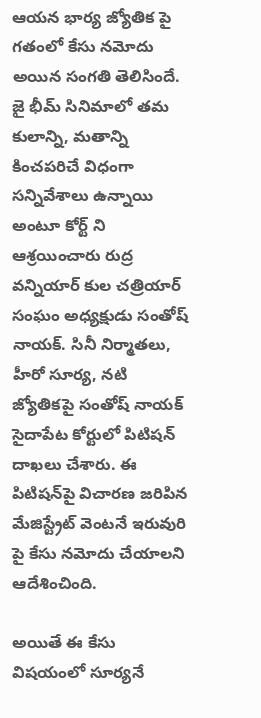ఆయన భార్య జ్యోతిక పై గతంలో కేసు నమోదు అయిన సంగతి తెలిసిందే. జై భీమ్ సినిమాలో తమ కులాన్ని, మతాన్ని కించపరిచే విధంగా సన్నివేశాలు ఉన్నాయి అంటూ కోర్ట్ ని ఆశ్రయించారు రుద్ర వన్నియార్ కుల చత్రియార్ సంఘం అధ్యక్షుడు సంతోష్ నాయక్. సినీ నిర్మాతలు, హీరో సూర్య, నటి జ్యోతికపై సంతోష్ నాయక్ సైదాపేట కోర్టులో పిటిషన్ దాఖలు చేశారు. ఈ పిటిషన్‌పై విచారణ జరిపిన మేజిస్ట్రేట్ వెంటనే ఇరువురి పై కేసు నమోదు చేయాలని ఆదేశించింది.

అయితే ఈ కేసు విషయంలో సూర్యనే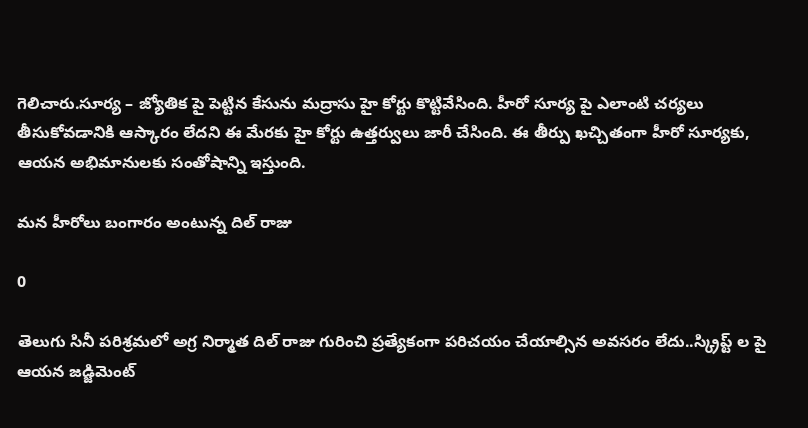గెలిచారు.సూర్య – జ్యోతిక పై పెట్టిన కేసును మద్రాసు హై కోర్టు కొట్టివేసింది. హీరో సూర్య పై ఎలాంటి చర్యలు తీసుకోవడానికి ఆస్కారం లేదని ఈ మేరకు హై కోర్టు ఉత్తర్వులు జారీ చేసింది. ఈ తీర్పు ఖచ్చితంగా హీరో సూర్యకు, ఆయన అభిమానులకు సంతోషాన్ని ఇస్తుంది.

మన హీరోలు బంగారం అంటున్న దిల్ రాజు

0

తెలుగు సినీ పరిశ్రమలో అగ్ర నిర్మాత దిల్ రాజు గురించి ప్రత్యేకంగా పరిచయం చేయాల్సిన అవసరం లేదు..స్క్రిప్ట్ ల పై ఆయన జడ్జిమెంట్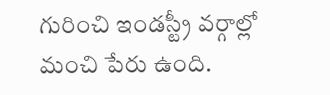గురించి ఇండస్ట్రీ వర్గాల్లో మంచి పేరు ఉంది.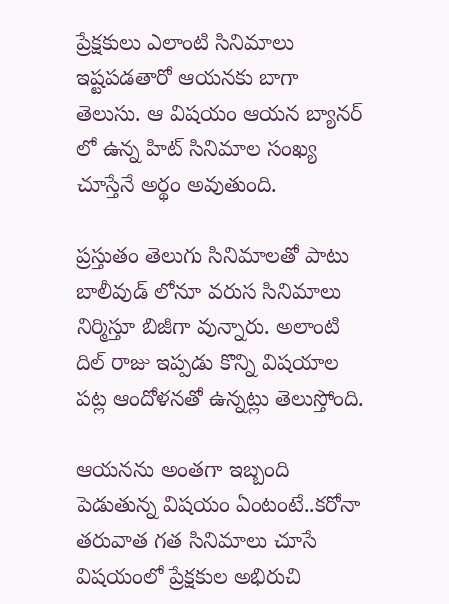ప్రేక్షకులు ఎలాంటి సినిమాలు ఇష్టపడతారో ఆయనకు బాగా తెలుసు. ఆ విషయం ఆయన బ్యానర్ లో ఉన్న హిట్ సినిమాల సంఖ్య చూస్తేనే అర్థం అవుతుంది.

ప్రస్తుతం తెలుగు సినిమాలతో పాటు బాలీవుడ్ లోనూ వరుస సినిమాలు నిర్మిస్తూ బిజీగా వున్నారు. అలాంటి దిల్ రాజు ఇప్పడు కొన్ని విషయాల పట్ల ఆందోళనతో ఉన్నట్లు తెలుస్తోంది.

ఆయనను అంతగా ఇబ్బంది పెడుతున్న విషయం ఏంటంటే..కరోనా తరువాత గత సినిమాలు చూసే విషయంలో ప్రేక్షకుల అభిరుచి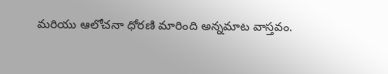మరియు ఆలోచనా ధోరణి మారింది అన్నమాట వాస్తవం.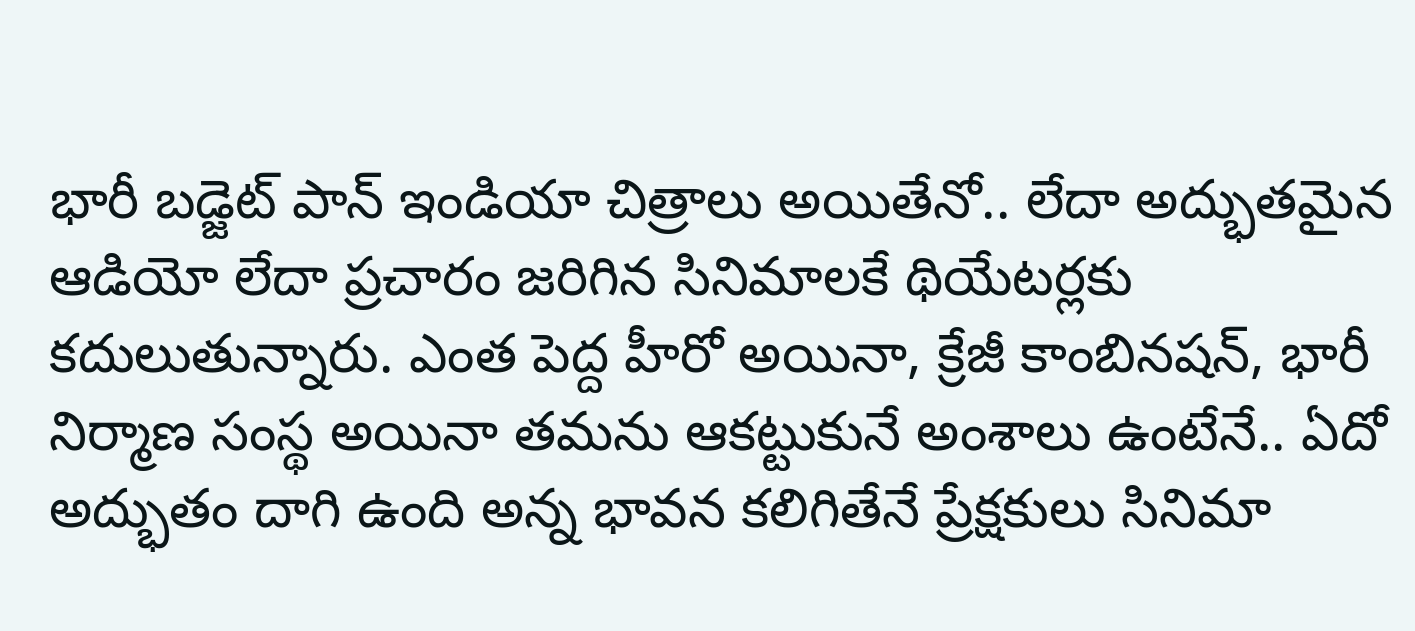భారీ బడ్జెట్ పాన్ ఇండియా చిత్రాలు అయితేనో.. లేదా అద్భుతమైన ఆడియో లేదా ప్రచారం జరిగిన సినిమాలకే థియేటర్లకు కదులుతున్నారు. ఎంత పెద్ద హీరో అయినా, క్రేజీ కాంబినషన్, భారీ నిర్మాణ సంస్థ అయినా తమను ఆకట్టుకునే అంశాలు ఉంటేనే.. ఏదో అద్భుతం దాగి ఉంది అన్న భావన కలిగితేనే ప్రేక్షకులు సినిమా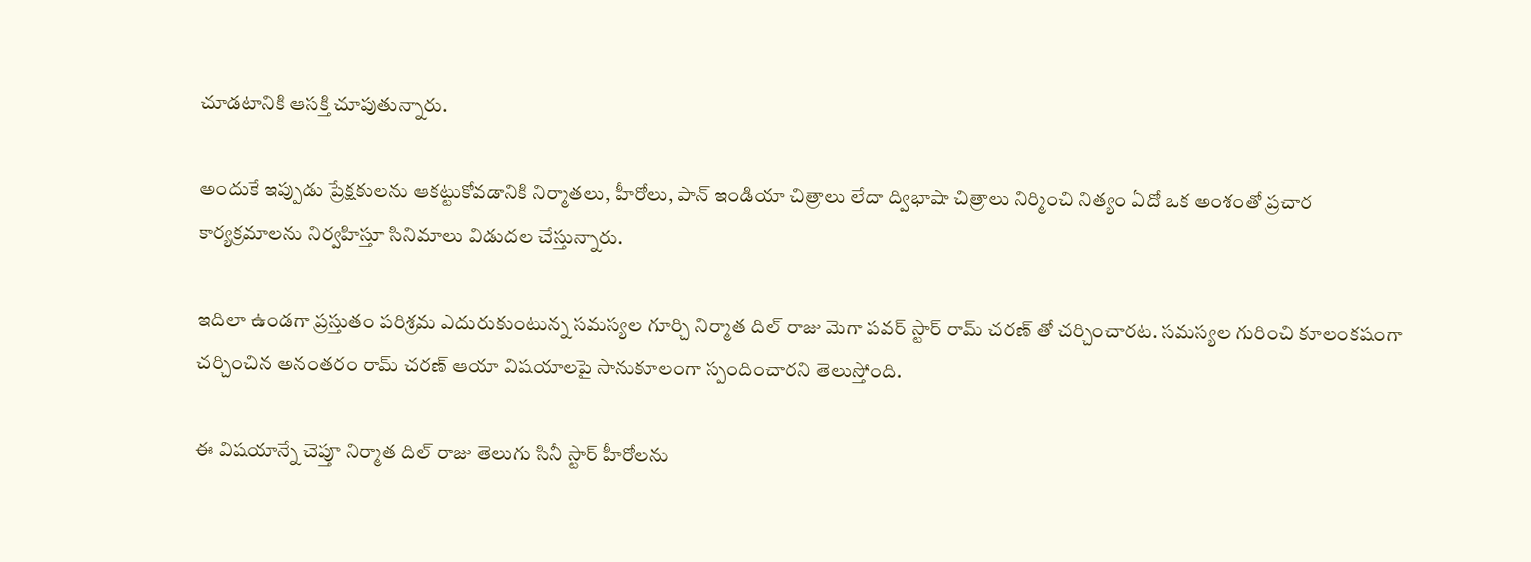చూడటానికి ఆసక్తి చూపుతున్నారు.

అందుకే ఇప్పుడు ప్రేక్షకులను ఆకట్టుకోవడానికి నిర్మాతలు, హీరోలు, పాన్ ఇండియా చిత్రాలు లేదా ద్విభాషా చిత్రాలు నిర్మించి నిత్యం ఏదో ఒక అంశంతో ప్రచార కార్యక్రమాలను నిర్వహిస్తూ సినిమాలు విడుదల చేస్తున్నారు.

ఇదిలా ఉండగా ప్రస్తుతం పరిశ్రమ ఎదురుకుంటున్న సమస్యల గూర్చి నిర్మాత దిల్ రాజు మెగా పవర్ స్టార్ రామ్ చరణ్ తో చర్చించారట. సమస్యల గురించి కూలంకషంగా చర్చించిన అనంతరం రామ్ చరణ్ ఆయా విషయాలపై సానుకూలంగా స్పందించారని తెలుస్తోంది.

ఈ విషయాన్నే చెప్తూ నిర్మాత దిల్ రాజు తెలుగు సినీ స్టార్ హీరోలను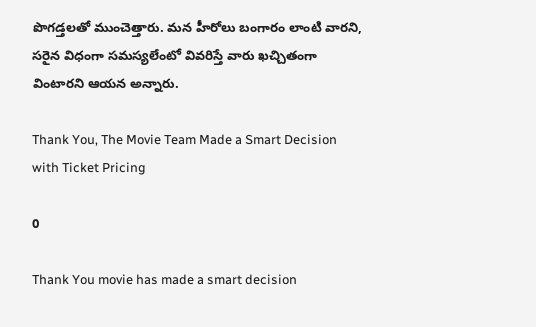పొగడ్తలతో ముంచెత్తారు. మన హీరోలు బంగారం లాంటి వారని, సరైన విధంగా సమస్యలేంటో వివరిస్తే వారు ఖచ్చితంగా వింటారని ఆయన అన్నారు.

Thank You, The Movie Team Made a Smart Decision with Ticket Pricing

0

Thank You movie has made a smart decision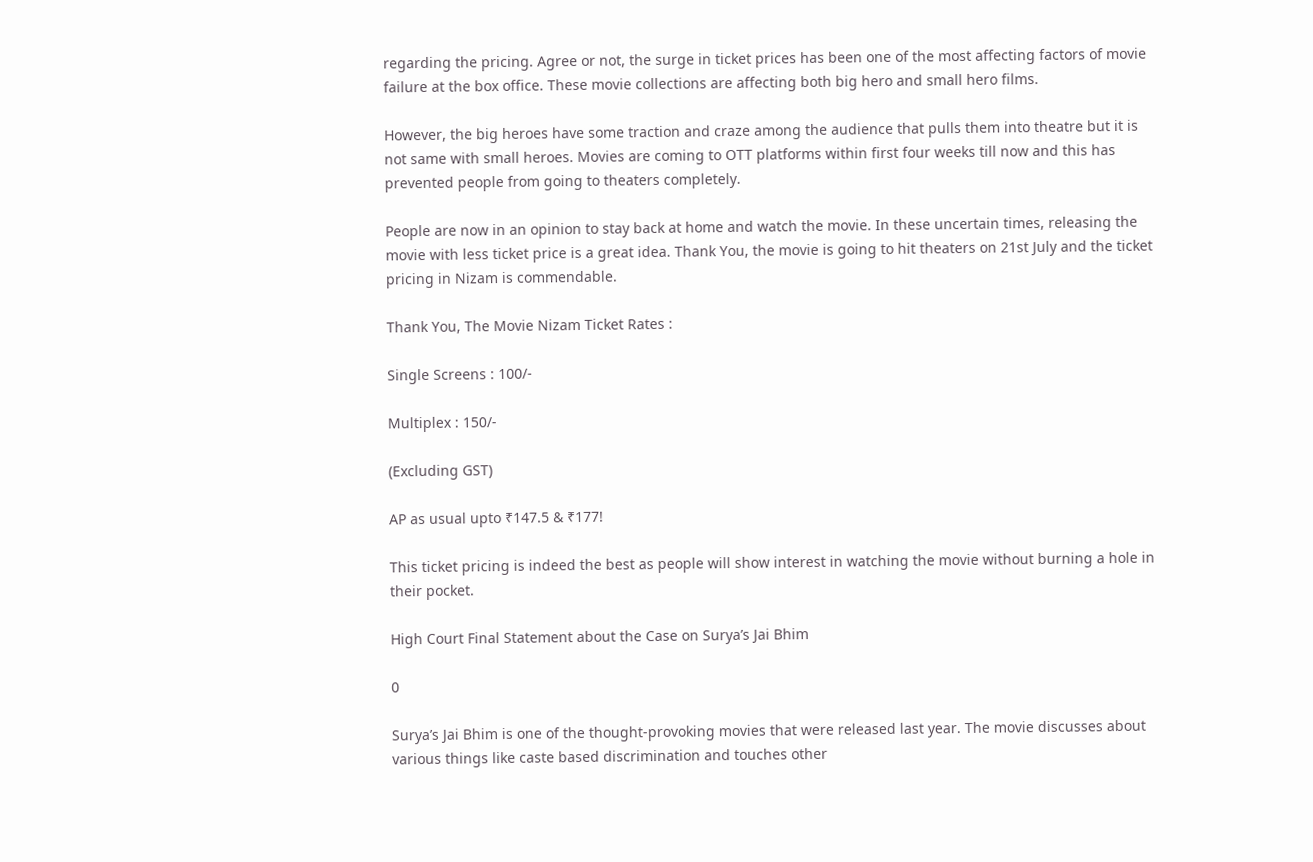regarding the pricing. Agree or not, the surge in ticket prices has been one of the most affecting factors of movie failure at the box office. These movie collections are affecting both big hero and small hero films.

However, the big heroes have some traction and craze among the audience that pulls them into theatre but it is not same with small heroes. Movies are coming to OTT platforms within first four weeks till now and this has prevented people from going to theaters completely.

People are now in an opinion to stay back at home and watch the movie. In these uncertain times, releasing the movie with less ticket price is a great idea. Thank You, the movie is going to hit theaters on 21st July and the ticket pricing in Nizam is commendable.

Thank You, The Movie Nizam Ticket Rates :

Single Screens : 100/-

Multiplex : 150/-

(Excluding GST)

AP as usual upto ₹147.5 & ₹177!

This ticket pricing is indeed the best as people will show interest in watching the movie without burning a hole in their pocket.

High Court Final Statement about the Case on Surya’s Jai Bhim

0

Surya’s Jai Bhim is one of the thought-provoking movies that were released last year. The movie discusses about various things like caste based discrimination and touches other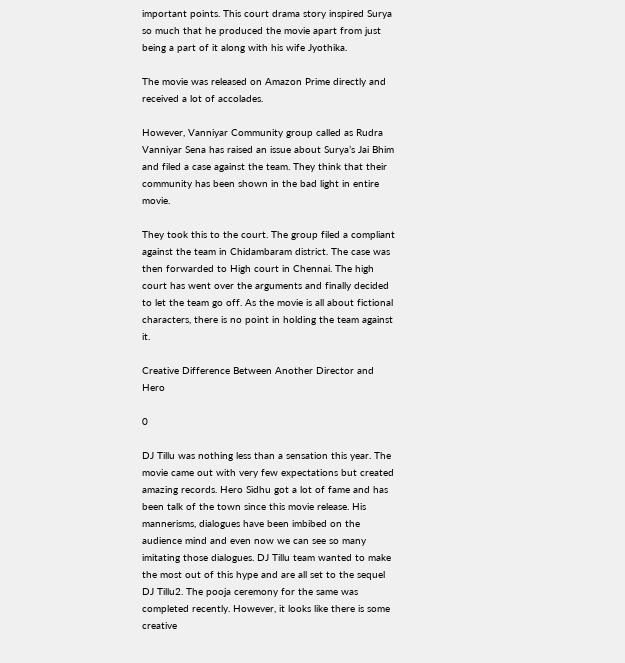important points. This court drama story inspired Surya so much that he produced the movie apart from just being a part of it along with his wife Jyothika.

The movie was released on Amazon Prime directly and received a lot of accolades.

However, Vanniyar Community group called as Rudra Vanniyar Sena has raised an issue about Surya’s Jai Bhim and filed a case against the team. They think that their community has been shown in the bad light in entire movie.

They took this to the court. The group filed a compliant against the team in Chidambaram district. The case was then forwarded to High court in Chennai. The high court has went over the arguments and finally decided to let the team go off. As the movie is all about fictional characters, there is no point in holding the team against it.

Creative Difference Between Another Director and Hero

0

DJ Tillu was nothing less than a sensation this year. The movie came out with very few expectations but created amazing records. Hero Sidhu got a lot of fame and has been talk of the town since this movie release. His mannerisms, dialogues have been imbibed on the audience mind and even now we can see so many imitating those dialogues. DJ Tillu team wanted to make the most out of this hype and are all set to the sequel DJ Tillu2. The pooja ceremony for the same was completed recently. However, it looks like there is some creative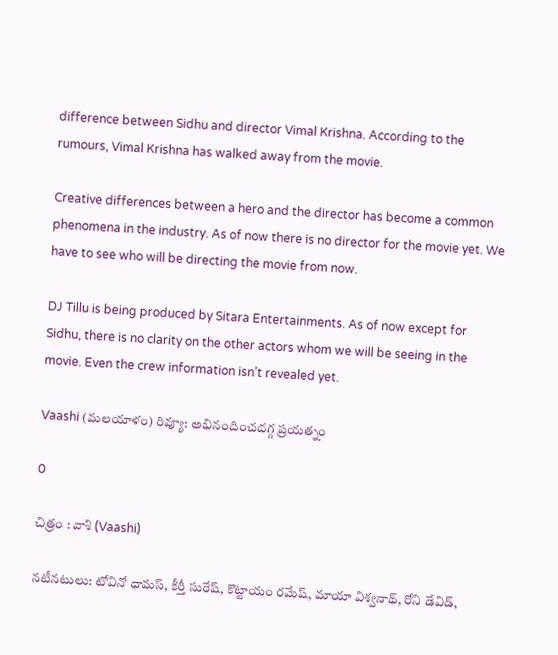difference between Sidhu and director Vimal Krishna. According to the rumours, Vimal Krishna has walked away from the movie.

Creative differences between a hero and the director has become a common phenomena in the industry. As of now there is no director for the movie yet. We have to see who will be directing the movie from now.

DJ Tillu is being produced by Sitara Entertainments. As of now except for Sidhu, there is no clarity on the other actors whom we will be seeing in the movie. Even the crew information isn’t revealed yet.

Vaashi (మలయాళం) రివ్యూ: అభినందించదగ్గ ప్రయత్నం

0

చిత్రం : వాశి (Vaashi)

నటీనటులు: టోవినో ధామస్, కీర్తీ సురేష్, కొట్టాయం రమేష్, మాయా విశ్వనాథ్, రోని డేవిడ్,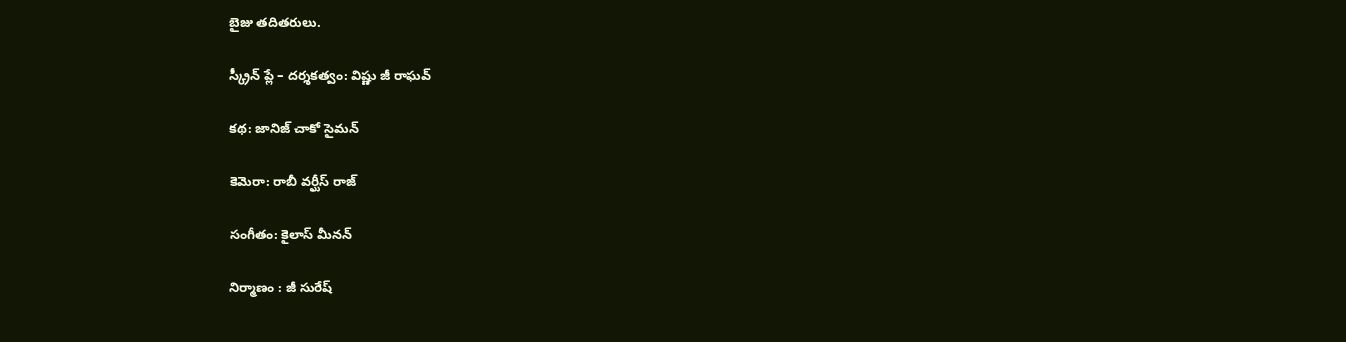బైజు తదితరులు.

స్క్రీన్ ప్లే – దర్శకత్వం: విష్ణు జీ రాఘవ్

కథ: జానిజ్ చాకో సైమన్

కెమెరా: రాబీ వర్ఘీస్ రాజ్

సంగీతం: కైలాస్ మీనన్

నిర్మాణం : జీ సురేష్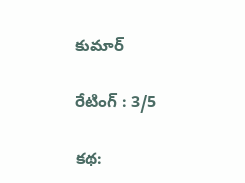కుమార్

రేటింగ్ : 3/5

కథ: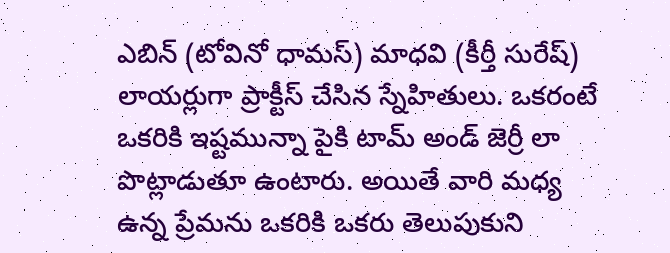ఎబిన్ (టోవినో ధామస్) మాధవి (కీర్తీ సురేష్) లాయర్లుగా ప్రాక్టీస్ చేసిన స్నేహితులు. ఒకరంటే ఒకరికి ఇష్టమున్నా పైకి టామ్ అండ్ జెర్రీ లా పొట్లాడుతూ ఉంటారు. అయితే వారి మధ్య ఉన్న ప్రేమను ఒకరికి ఒకరు తెలుపుకుని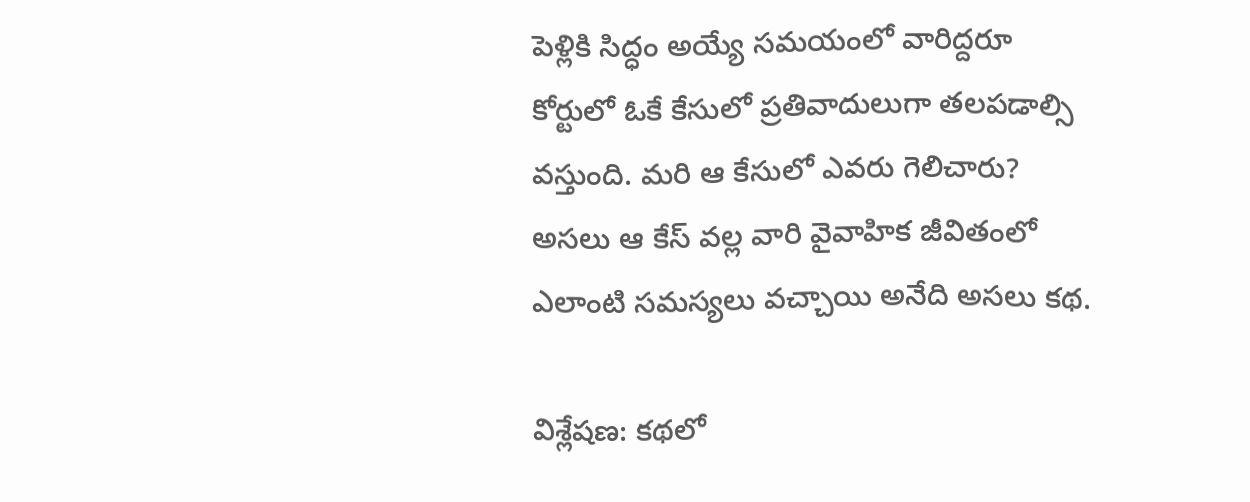పెళ్లికి సిద్ధం అయ్యే సమయంలో వారిద్దరూ కోర్టులో ఓకే కేసులో ప్రతివాదులుగా తలపడాల్సి వస్తుంది. మరి ఆ కేసులో ఎవరు గెలిచారు? అసలు ఆ కేస్ వల్ల వారి వైవాహిక జీవితంలో ఎలాంటి సమస్యలు వచ్చాయి అనేది అసలు కథ.

విశ్లేషణ: కథలో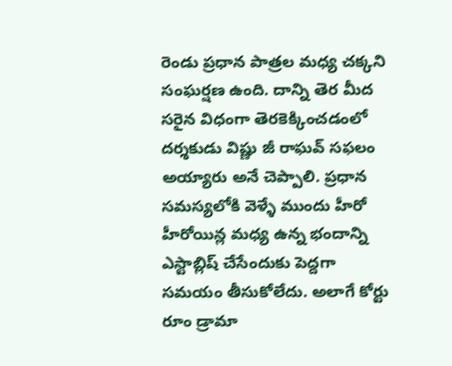రెండు ప్రధాన పాత్రల మధ్య చక్కని సంఘర్షణ ఉంది. దాన్ని తెర మీద సరైన విధంగా తెరకెక్కించడంలో దర్శకుడు విష్ణు జీ రాఘవ్ సఫలం అయ్యారు అనే చెప్పాలి. ప్రధాన సమస్యలోకి వెళ్ళే ముందు హీరో హీరోయిన్ల మధ్య ఉన్న భందాన్ని ఎస్టాబ్లిష్ చేసేందుకు పెద్దగా సమయం తీసుకోలేదు. అలాగే కోర్టు రూం డ్రామా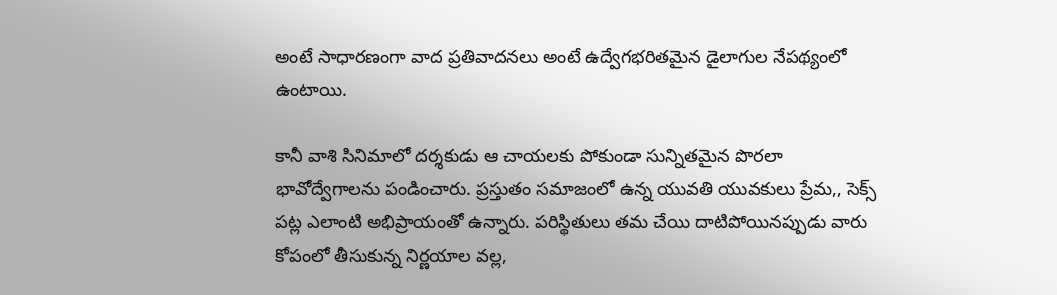అంటే సాధారణంగా వాద ప్రతివాదనలు అంటే ఉద్వేగభరితమైన డైలాగుల నేపథ్యంలో ఉంటాయి.

కానీ వాశి సినిమాలో దర్శకుడు ఆ చాయలకు పోకుండా సున్నితమైన పొరలా భావోద్వేగాలను పండించారు. ప్రస్తుతం సమాజంలో ఉన్న యువతి యువకులు ప్రేమ,, సెక్స్ పట్ల ఎలాంటి అభిప్రాయంతో ఉన్నారు. పరిస్థితులు తమ చేయి దాటిపోయినప్పుడు వారు కోపంలో తీసుకున్న నిర్ణయాల వల్ల,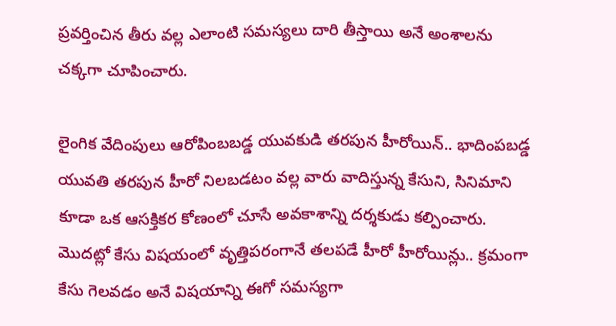ప్రవర్తించిన తీరు వల్ల ఎలాంటి సమస్యలు దారి తీస్తాయి అనే అంశాలను చక్కగా చూపించారు.

లైంగిక వేదింపులు ఆరోపింబబడ్డ యువకుడి తరపున హీరోయిన్.. భాదింపబడ్డ యువతి తరపున హీరో నిలబడటం వల్ల వారు వాదిస్తున్న కేసుని, సినిమాని కూడా ఒక ఆసక్తికర కోణంలో చూసే అవకాశాన్ని దర్శకుడు కల్పించారు. మొదట్లో కేసు విషయంలో వృత్తిపరంగానే తలపడే హీరో హీరోయిన్లు.. క్రమంగా కేసు గెలవడం అనే విషయాన్ని ఈగో సమస్యగా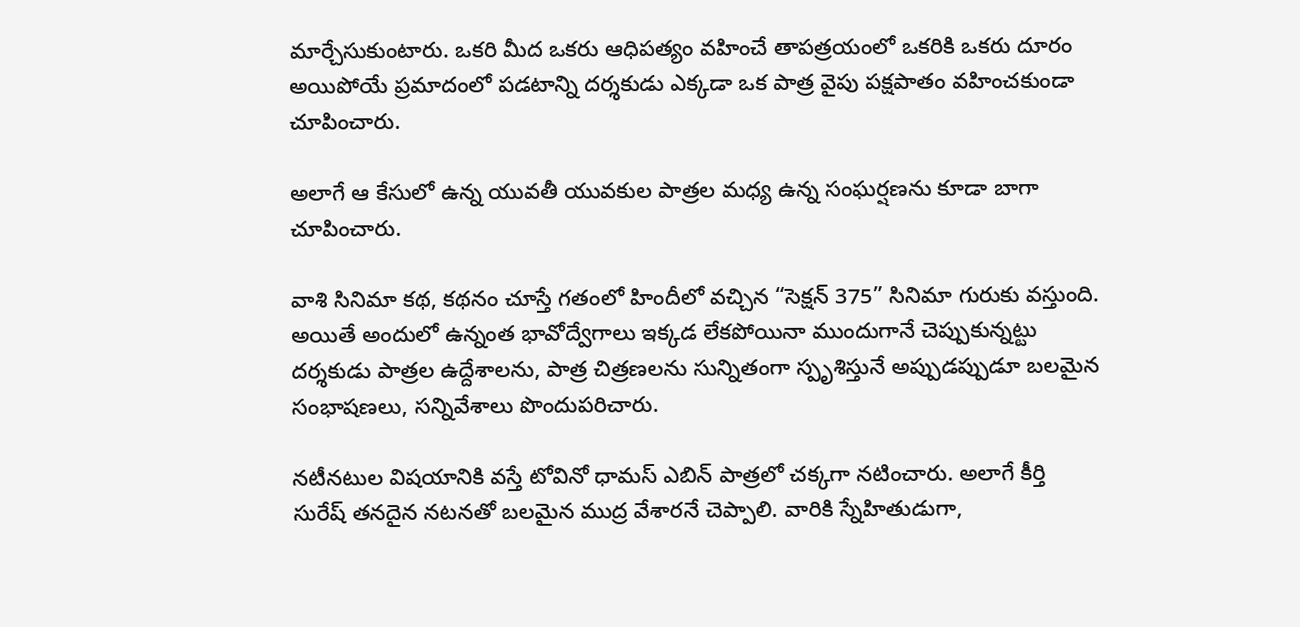మార్చేసుకుంటారు. ఒకరి మీద ఒకరు ఆధిపత్యం వహించే తాపత్రయంలో ఒకరికి ఒకరు దూరం అయిపోయే ప్రమాదంలో పడటాన్ని దర్శకుడు ఎక్కడా ఒక పాత్ర వైపు పక్షపాతం వహించకుండా చూపించారు.

అలాగే ఆ కేసులో ఉన్న యువతీ యువకుల పాత్రల మధ్య ఉన్న సంఘర్షణను కూడా బాగా చూపించారు.

వాశి సినిమా కథ, కథనం చూస్తే గతంలో హిందీలో వచ్చిన “సెక్షన్ 375” సినిమా గురుకు వస్తుంది. అయితే అందులో ఉన్నంత భావోద్వేగాలు ఇక్కడ లేకపోయినా ముందుగానే చెప్పుకున్నట్టు దర్శకుడు పాత్రల ఉద్దేశాలను, పాత్ర చిత్రణలను సున్నితంగా స్పృశిస్తునే అప్పుడప్పుడూ బలమైన సంభాషణలు, సన్నివేశాలు పొందుపరిచారు.

నటీనటుల విషయానికి వస్తే టోవినో ధామస్ ఎబిన్ పాత్రలో చక్కగా నటించారు. అలాగే కీర్తి సురేష్ తనదైన నటనతో బలమైన ముద్ర వేశారనే చెప్పాలి. వారికి స్నేహితుడుగా,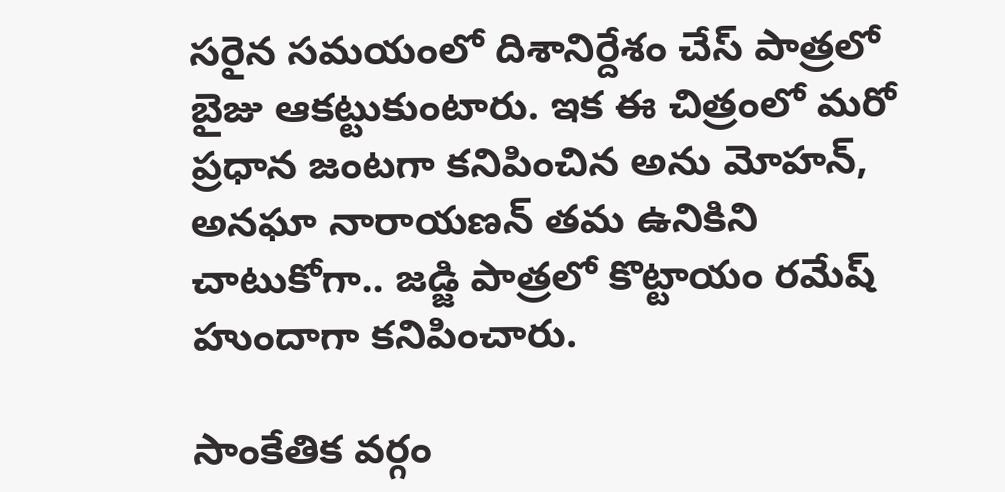సరైన సమయంలో దిశానిర్దేశం చేస్ పాత్రలో బైజు ఆకట్టుకుంటారు. ఇక ఈ చిత్రంలో మరో ప్రధాన జంటగా కనిపించిన అను మోహన్, అనఘా నారాయణన్ తమ ఉనికిని చాటుకోగా.. జడ్జి పాత్రలో కొట్టాయం రమేష్ హుందాగా కనిపించారు.

సాంకేతిక వర్గం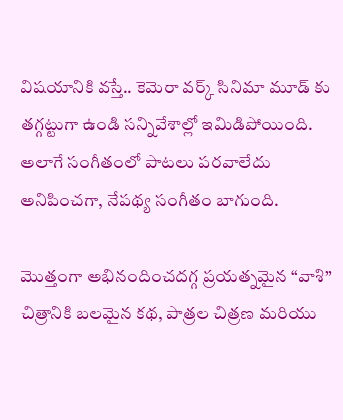విషయానికి వస్తే.. కెమెరా వర్క్ సినిమా మూడ్ కు తగ్గట్టుగా ఉండి సన్నివేశాల్లో ఇమిడిపోయింది. అలాగే సంగీతంలో పాటలు పరవాలేదు అనిపించగా, నేపథ్య సంగీతం బాగుంది.

మొత్తంగా అభినందించదగ్గ ప్రయత్నమైన “వాశి” చిత్రానికి బలమైన కథ, పాత్రల చిత్రణ మరియు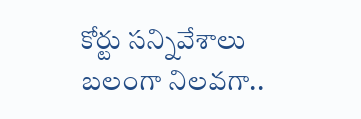కోర్టు సన్నివేశాలు బలంగా నిలవగా..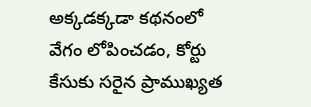అక్కడక్కడా కథనంలో వేగం లోపించడం, కోర్టు కేసుకు సరైన ప్రాముఖ్యత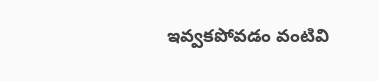ఇవ్వకపోవడం వంటివి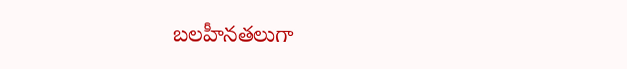బలహీనతలుగా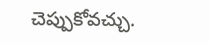చెప్పుకోవచ్చు.